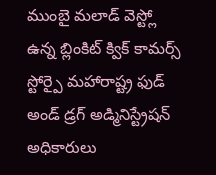ముంబై మలాడ్ వెస్ట్లో ఉన్న బ్లింకిట్ క్విక్ కామర్స్ స్టోర్పై మహారాష్ట్ర ఫుడ్ అండ్ డ్రగ్ అడ్మినిస్ట్రేషన్ అధికారులు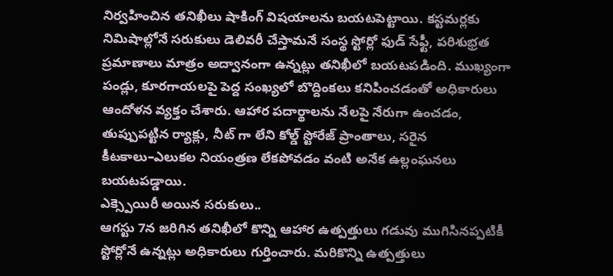నిర్వహించిన తనిఖీలు షాకింగ్ విషయాలను బయటపెట్టాయి. కస్టమర్లకు నిమిషాల్లోనే సరుకులు డెలివరీ చేస్తామనే సంస్థ స్టోర్లో ఫుడ్ సేఫ్టీ, పరిశుభ్రత ప్రమాణాలు మాత్రం అద్వానంగా ఉన్నట్లు తనిఖీలో బయటపడింది. ముఖ్యంగా పండ్లు, కూరగాయలపై పెద్ద సంఖ్యలో బొద్దింకలు కనిపించడంతో అధికారులు ఆందోళన వ్యక్తం చేశారు. ఆహార పదార్థాలను నేలపై నేరుగా ఉంచడం, తుప్పుపట్టిన ర్యాక్లు, నీట్ గా లేని కోల్డ్ స్టోరేజ్ ప్రాంతాలు, సరైన కీటకాలు–ఎలుకల నియంత్రణ లేకపోవడం వంటి అనేక ఉల్లంఘనలు బయటపడ్డాయి.
ఎక్స్పెయిరీ అయిన సరుకులు..
ఆగస్టు 7న జరిగిన తనిఖీలో కొన్ని ఆహార ఉత్పత్తులు గడువు ముగిసినప్పటికీ స్టోర్లోనే ఉన్నట్లు అధికారులు గుర్తించారు. మరికొన్ని ఉత్పత్తులు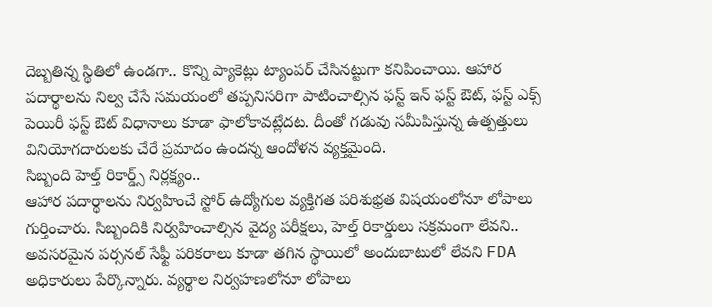దెబ్బతిన్న స్థితిలో ఉండగా.. కొన్ని ప్యాకెట్లు ట్యాంపర్ చేసినట్టుగా కనిపించాయి. ఆహార పదార్థాలను నిల్వ చేసే సమయంలో తప్పనిసరిగా పాటించాల్సిన ఫస్ట్ ఇన్ ఫస్ట్ ఔట్, ఫస్ట్ ఎక్స్ పెయిరీ ఫస్ట్ ఔట్ విధానాలు కూడా ఫాలోకావట్లేదట. దీంతో గడువు సమీపిస్తున్న ఉత్పత్తులు వినియోగదారులకు చేరే ప్రమాదం ఉందన్న ఆందోళన వ్యక్తమైంది.
సిబ్బంది హెల్త్ రికార్డ్స్ నిర్లక్ష్యం..
ఆహార పదార్థాలను నిర్వహించే స్టోర్ ఉద్యోగుల వ్యక్తిగత పరిశుభ్రత విషయంలోనూ లోపాలు గుర్తించారు. సిబ్బందికి నిర్వహించాల్సిన వైద్య పరీక్షలు, హెల్త్ రికార్డులు సక్రమంగా లేవని.. అవసరమైన పర్సనల్ సేఫ్టీ పరికరాలు కూడా తగిన స్థాయిలో అందుబాటులో లేవని FDA అధికారులు పేర్కొన్నారు. వ్యర్థాల నిర్వహణలోనూ లోపాలు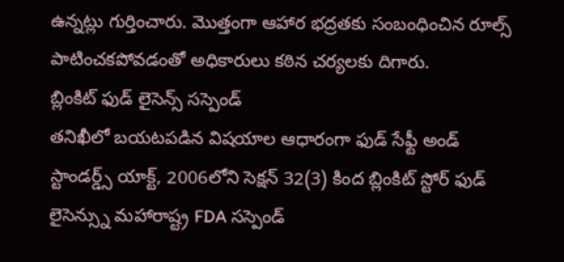ఉన్నట్లు గుర్తించారు. మొత్తంగా ఆహార భద్రతకు సంబంధించిన రూల్స్ పాటించకపోవడంతో అధికారులు కఠిన చర్యలకు దిగారు.
బ్లింకిట్ ఫుడ్ లైసెన్స్ సస్పెండ్
తనిఖీలో బయటపడిన విషయాల ఆధారంగా ఫుడ్ సేఫ్టీ అండ్ స్టాండర్డ్స్ యాక్ట్, 2006లోని సెక్షన్ 32(3) కింద బ్లింకిట్ స్టోర్ ఫుడ్ లైసెన్స్ను మహారాష్ట్ర FDA సస్పెండ్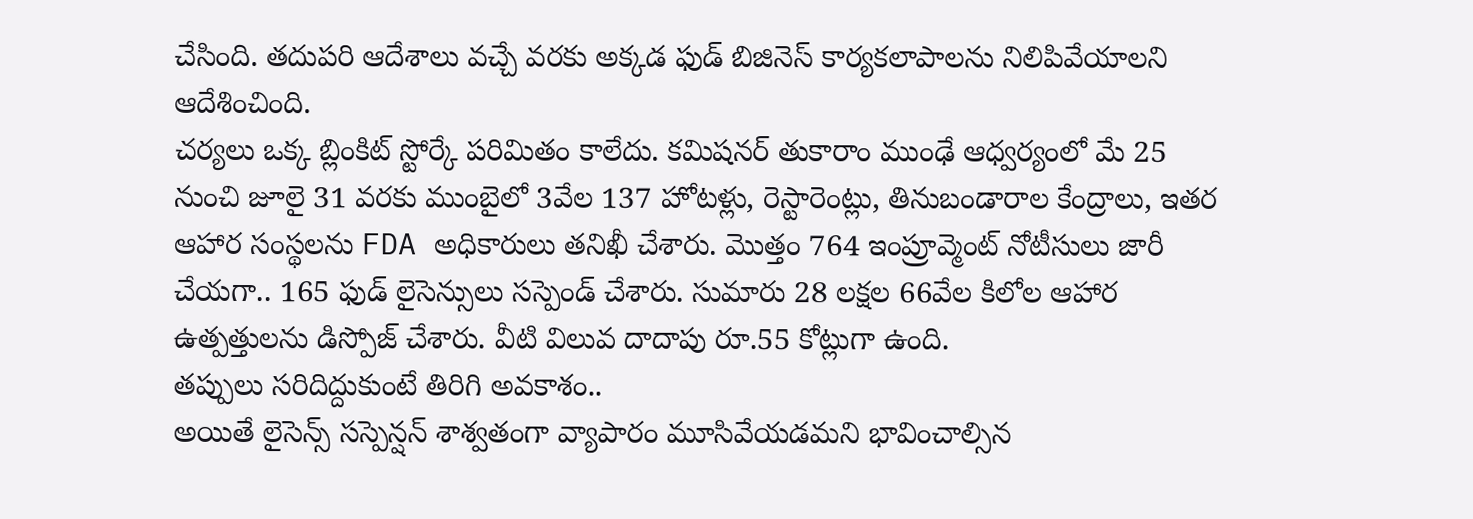చేసింది. తదుపరి ఆదేశాలు వచ్చే వరకు అక్కడ ఫుడ్ బిజినెస్ కార్యకలాపాలను నిలిపివేయాలని ఆదేశించింది.
చర్యలు ఒక్క బ్లింకిట్ స్టోర్కే పరిమితం కాలేదు. కమిషనర్ తుకారాం ముంఢే ఆధ్వర్యంలో మే 25 నుంచి జూలై 31 వరకు ముంబైలో 3వేల 137 హోటళ్లు, రెస్టారెంట్లు, తినుబండారాల కేంద్రాలు, ఇతర ఆహార సంస్థలను FDA అధికారులు తనిఖీ చేశారు. మొత్తం 764 ఇంప్రూవ్మెంట్ నోటీసులు జారీ చేయగా.. 165 ఫుడ్ లైసెన్సులు సస్పెండ్ చేశారు. సుమారు 28 లక్షల 66వేల కిలోల ఆహార ఉత్పత్తులను డిస్పోజ్ చేశారు. వీటి విలువ దాదాపు రూ.55 కోట్లుగా ఉంది.
తప్పులు సరిదిద్దుకుంటే తిరిగి అవకాశం..
అయితే లైసెన్స్ సస్పెన్షన్ శాశ్వతంగా వ్యాపారం మూసివేయడమని భావించాల్సిన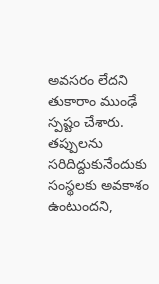అవసరం లేదని తుకారాం ముంఢే స్పష్టం చేశారు. తప్పులను సరిదిద్దుకునేందుకు సంస్థలకు అవకాశం ఉంటుందని,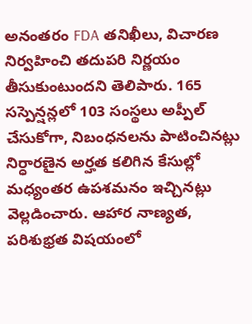అనంతరం FDA తనిఖీలు, విచారణ నిర్వహించి తదుపరి నిర్ణయం తీసుకుంటుందని తెలిపారు. 165 సస్పెన్షన్లలో 103 సంస్థలు అప్పీల్ చేసుకోగా, నిబంధనలను పాటించినట్లు నిర్ధారణైన అర్హత కలిగిన కేసుల్లో మధ్యంతర ఉపశమనం ఇచ్చినట్లు వెల్లడించారు. ఆహార నాణ్యత, పరిశుభ్రత విషయంలో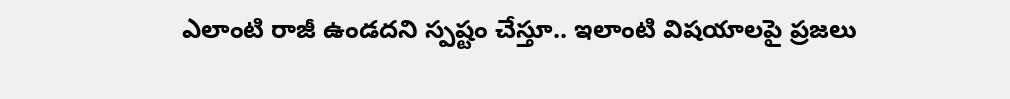ఎలాంటి రాజీ ఉండదని స్పష్టం చేస్తూ.. ఇలాంటి విషయాలపై ప్రజలు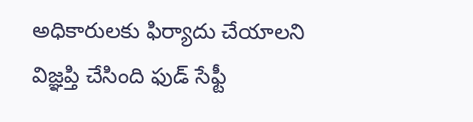అధికారులకు ఫిర్యాదు చేయాలని విజ్ఞప్తి చేసింది ఫుడ్ సేఫ్టీ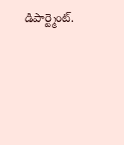డిపార్ట్మెంట్.